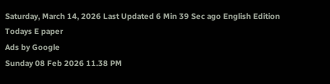Saturday, March 14, 2026 Last Updated 6 Min 39 Sec ago English Edition
Todays E paper
Ads by Google
Sunday 08 Feb 2026 11.38 PM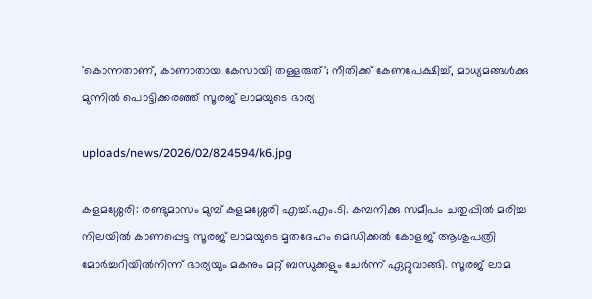'കൊന്നതാണ്‌, കാണാതായ കേസായി തള്ളരുത്'; നീതിക്ക്‌ കേണപേക്ഷിച്ച്‌, മാധ്യമങ്ങള്‍ക്കു മുന്നില്‍ പൊട്ടിക്കരഞ്ഞ് സൂരജ്‌ ലാമയുടെ ഭാര്യ

uploads/news/2026/02/824594/k6.jpg

കളമശ്ശേരി: രണ്ടുമാസം മുമ്പ്‌ കളമശ്ശേരി എച്ച്‌.എം.ടി. കമ്പനിക്കു സമീപം ചതുപ്പില്‍ മരിച്ച നിലയില്‍ കാണപ്പെട്ട സൂരജ്‌ ലാമയുടെ മൃതദേഹം മെഡിക്കല്‍ കോളജ്‌ ആശുപത്രി മോര്‍ച്ചറിയില്‍നിന്ന്‌ ഭാര്യയും മകനും മറ്റ്‌ ബന്ധുക്കളും ചേര്‍ന്ന്‌ ഏറ്റുവാങ്ങി. സൂരജ്‌ ലാമ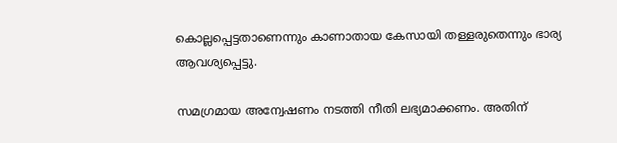കൊല്ലപ്പെട്ടതാണെന്നും കാണാതായ കേസായി തള്ളരുതെന്നും ഭാര്യ ആവശ്യപ്പെട്ടു.

സമഗ്രമായ അന്വേഷണം നടത്തി നീതി ലഭ്യമാക്കണം. അതിന്‌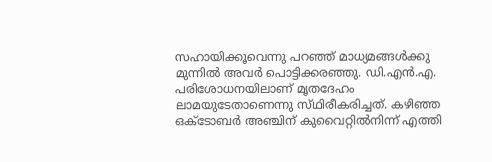സഹായിക്കൂവെന്നു പറഞ്ഞ്‌ മാധ്യമങ്ങള്‍ക്കു മുന്നില്‍ അവര്‍ പൊട്ടിക്കരഞ്ഞു. ഡി.എന്‍.എ. പരിശോധനയിലാണ്‌ മൃതദേഹം ലാമയുടേതാണെന്നു സ്‌ഥിരീകരിച്ചത്‌. കഴിഞ്ഞ ഒക്‌ടോബര്‍ അഞ്ചിന്‌ കുവൈറ്റില്‍നിന്ന്‌ എത്തി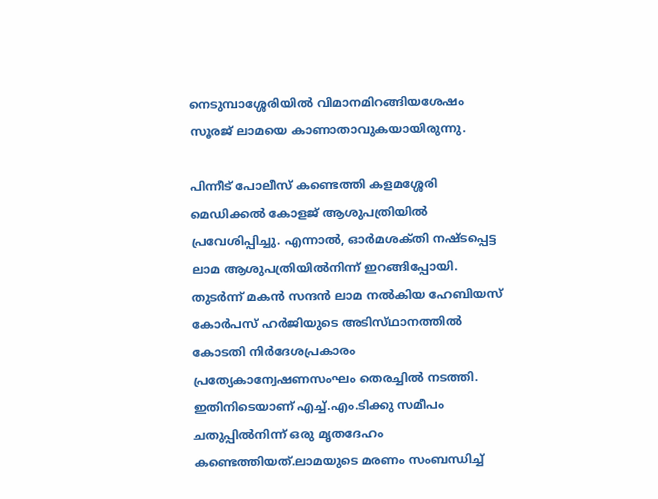നെടുമ്പാശ്ശേരിയില്‍ വിമാനമിറങ്ങിയശേഷം സൂരജ്‌ ലാമയെ കാണാതാവുകയായിരുന്നു.

പിന്നീട്‌ പോലീസ്‌ കണ്ടെത്തി കളമശ്ശേരി മെഡിക്കല്‍ കോളജ്‌ ആശുപത്രിയില്‍ പ്രവേശിപ്പിച്ചു. എന്നാല്‍, ഓര്‍മശക്‌തി നഷ്‌ടപ്പെട്ട ലാമ ആശുപത്രിയില്‍നിന്ന്‌ ഇറങ്ങിപ്പോയി. തുടര്‍ന്ന്‌ മകന്‍ സന്ദന്‍ ലാമ നല്‍കിയ ഹേബിയസ്‌ കോര്‍പസ്‌ ഹര്‍ജിയുടെ അടിസ്‌ഥാനത്തില്‍ കോടതി നിര്‍ദേശപ്രകാരം പ്രത്യേകാന്വേഷണസംഘം തെരച്ചില്‍ നടത്തി. ഇതിനിടെയാണ്‌ എച്ച്‌.എം.ടിക്കു സമീപം ചതുപ്പില്‍നിന്ന്‌ ഒരു മൃതദേഹം കണ്ടെത്തിയത്‌.ലാമയുടെ മരണം സംബന്ധിച്ച്‌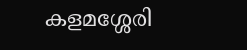കളമശ്ശേരി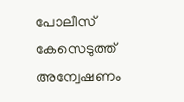പോലീസ്‌ കേസെടുത്ത്‌ അന്വേഷണം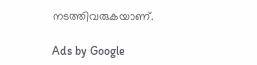നടത്തിവരുകയാണ്‌.

Ads by Google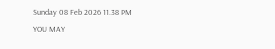Sunday 08 Feb 2026 11.38 PM
YOU MAY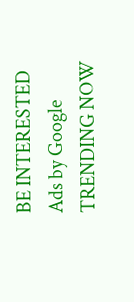BE INTERESTED
Ads by Google
TRENDING NOW